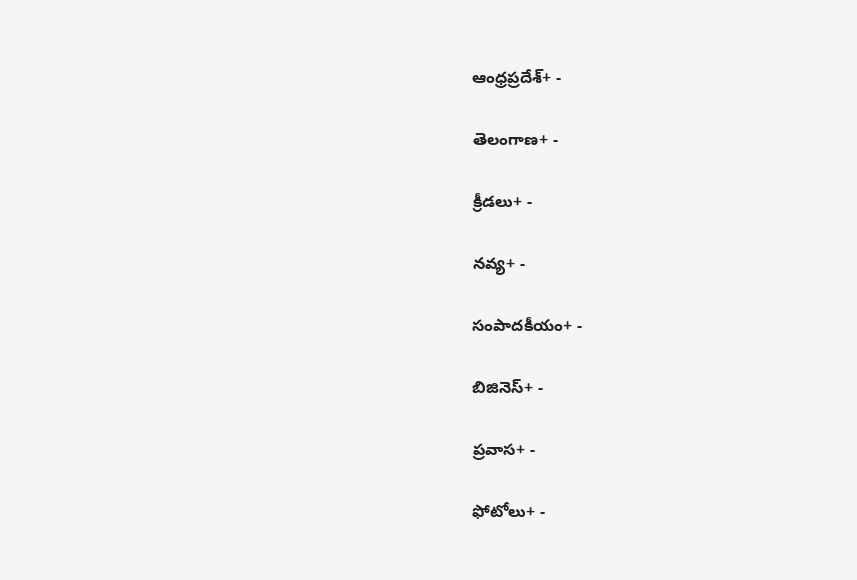ఆంధ్రప్రదేశ్+ -

తెలంగాణ+ -

క్రీడలు+ -

నవ్య+ -

సంపాదకీయం+ -

బిజినెస్+ -

ప్రవాస+ -

ఫోటోలు+ -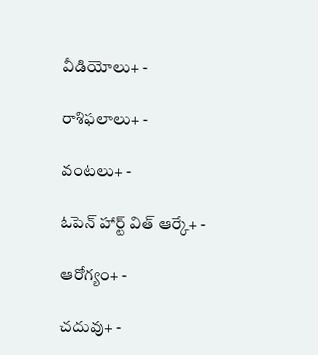వీడియోలు+ -

రాశిఫలాలు+ -

వంటలు+ -

ఓపెన్ హార్ట్ విత్ ఆర్కే+ -

ఆరోగ్యం+ -

చదువు+ -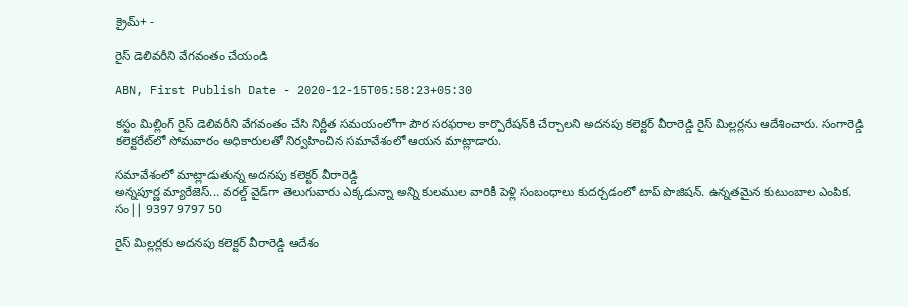క్రైమ్+ -

రైస్‌ డెలివరీని వేగవంతం చేయండి

ABN, First Publish Date - 2020-12-15T05:58:23+05:30

కస్టం మిల్లింగ్‌ రైస్‌ డెలివరీని వేగవంతం చేసి నిర్ణీత సమయంలోగా పౌర సరఫరాల కార్పొరేషన్‌కి చేర్చాలని అదనపు కలెక్టర్‌ వీరారెడ్డి రైస్‌ మిల్లర్లను ఆదేశించారు. సంగారెడ్డి కలెక్టరేట్‌లో సోమవారం అధికారులతో నిర్వహించిన సమావేశంలో ఆయన మాట్లాడారు.

సమావేశంలో మాట్లాడుతున్న అదనపు కలెక్టర్‌ వీరారెడ్డి
అన్నపూర్ణ మ్యారేజెస్... వరల్డ్ వైడ్‌గా తెలుగువారు ఎక్కడున్నా అన్ని కులముల వారికీ పెళ్లి సంబంధాలు కుదర్చడంలో టాప్ పొజిషన్. ఉన్నతమైన కుటుంబాల ఎంపిక. సం|| 9397 9797 50

రైస్‌ మిల్లర్లకు అదనపు కలెక్టర్‌ వీరారెడ్డి ఆదేశం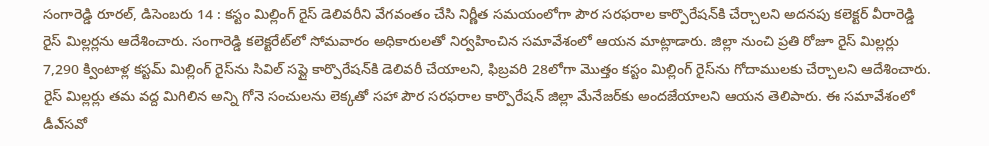సంగారెడ్డి రూరల్‌, డిసెంబరు 14 : కస్టం మిల్లింగ్‌ రైస్‌ డెలివరీని వేగవంతం చేసి నిర్ణీత సమయంలోగా పౌర సరఫరాల కార్పొరేషన్‌కి చేర్చాలని అదనపు కలెక్టర్‌ వీరారెడ్డి రైస్‌ మిల్లర్లను ఆదేశించారు. సంగారెడ్డి కలెక్టరేట్‌లో సోమవారం అధికారులతో నిర్వహించిన సమావేశంలో ఆయన మాట్లాడారు. జిల్లా నుంచి ప్రతి రోజూ రైస్‌ మిల్లర్లు 7,290 క్వింటాళ్ల కస్టమ్‌ మిల్లింగ్‌ రైస్‌ను సివిల్‌ సప్లై కార్పొరేషన్‌కి డెలివరీ చేయాలని, ఫిబ్రవరి 28లోగా మొత్తం కస్టం మిల్లింగ్‌ రైస్‌ను గోదాములకు చేర్చాలని ఆదేశించారు. రైస్‌ మిల్లర్లు తమ వద్ద మిగిలిన అన్ని గోనె సంచులను లెక్కతో సహా పౌర సరఫరాల కార్పొరేషన్‌ జిల్లా మేనేజర్‌కు అందజేయాలని ఆయన తెలిపారు. ఈ సమావేశంలో డీఎ్‌సవో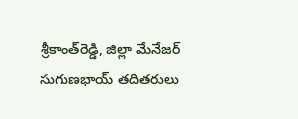శ్రీకాంత్‌రెడ్డి, జిల్లా మేనేజర్‌ సుగుణభాయ్‌ తదితరులు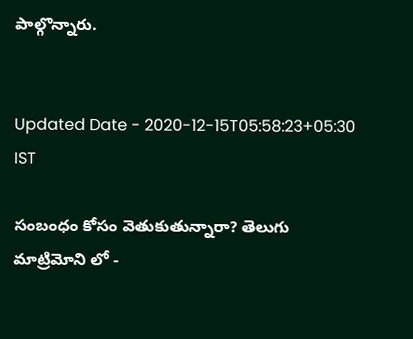పాల్గొన్నారు.


Updated Date - 2020-12-15T05:58:23+05:30 IST

సంబంధం కోసం వెతుకుతున్నారా? తెలుగు మాట్రిమోని లో -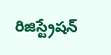రిజిస్ట్రేషన్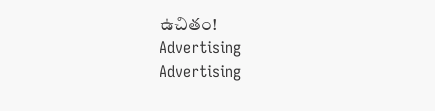ఉచితం!
Advertising
Advertising